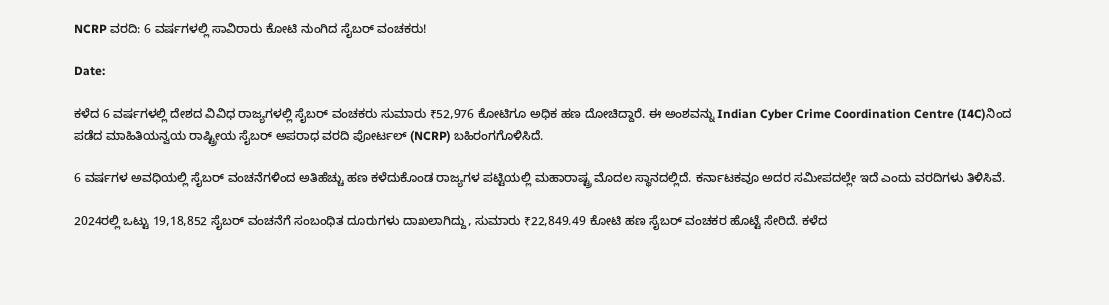NCRP ವರದಿ: 6 ವರ್ಷಗಳಲ್ಲಿ ಸಾವಿರಾರು ಕೋಟಿ ನುಂಗಿದ ಸೈಬರ್‌ ವಂಚಕರು!

Date:

ಕಳೆದ 6 ವರ್ಷಗಳಲ್ಲಿ ದೇಶದ ವಿವಿಧ ರಾಜ್ಯಗಳಲ್ಲಿ ಸೈಬರ್‌ ವಂಚಕರು ಸುಮಾರು ₹52,976 ಕೋಟಿಗೂ ಅಧಿಕ ಹಣ ದೋಚಿದ್ದಾರೆ. ಈ ಅಂಶವನ್ನು Indian Cyber Crime Coordination Centre (I4C)ನಿಂದ ಪಡೆದ ಮಾಹಿತಿಯನ್ವಯ ರಾಷ್ಟ್ರೀಯ ಸೈಬರ್ ಅಪರಾಧ ವರದಿ ಪೋರ್ಟಲ್‌ (NCRP) ಬಹಿರಂಗಗೊಳಿಸಿದೆ.

6 ವರ್ಷಗಳ ಅವಧಿಯಲ್ಲಿ ಸೈಬರ್ ವಂಚನೆಗಳಿಂದ ಅತಿಹೆಚ್ಚು ಹಣ ಕಳೆದುಕೊಂಡ ರಾಜ್ಯಗಳ ಪಟ್ಟಿಯಲ್ಲಿ ಮಹಾರಾಷ್ಟ್ರ ಮೊದಲ ಸ್ಥಾನದಲ್ಲಿದೆ. ಕರ್ನಾಟಕವೂ ಅದರ ಸಮೀಪದಲ್ಲೇ ಇದೆ ಎಂದು ವರದಿಗಳು ತಿಳಿಸಿವೆ.

2024ರಲ್ಲಿ ಒಟ್ಟು 19,18,852 ಸೈಬರ್‌ ವಂಚನೆಗೆ ಸಂಬಂಧಿತ ದೂರುಗಳು ದಾಖಲಾಗಿದ್ದು, ಸುಮಾರು ₹22,849.49 ಕೋಟಿ ಹಣ ಸೈಬರ್‌ ವಂಚಕರ ಹೊಟ್ಟೆ ಸೇರಿದೆ. ಕಳೆದ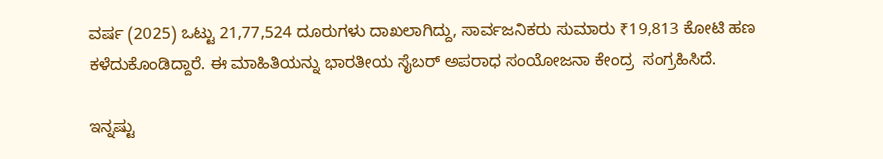ವರ್ಷ (2025) ಒಟ್ಟು 21,77,524 ದೂರುಗಳು ದಾಖಲಾಗಿದ್ದು, ಸಾರ್ವಜನಿಕರು ಸುಮಾರು ₹19,813 ಕೋಟಿ ಹಣ ಕಳೆದುಕೊಂಡಿದ್ದಾರೆ. ಈ ಮಾಹಿತಿಯನ್ನು ಭಾರತೀಯ ಸೈಬರ್ ಅಪರಾಧ ಸಂಯೋಜನಾ ಕೇಂದ್ರ  ಸಂಗ್ರಹಿಸಿದೆ.

ಇನ್ನಷ್ಟು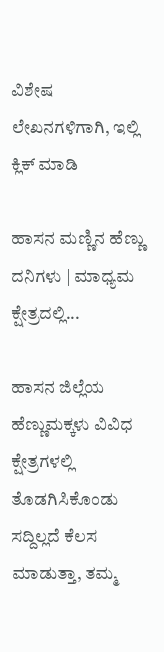ವಿಶೇಷ ಲೇಖನಗಳಿಗಾಗಿ, ಇಲ್ಲಿ ಕ್ಲಿಕ್ ಮಾಡಿ

ಹಾಸನ ಮಣ್ಣಿನ ಹೆಣ್ಣು ದನಿಗಳು | ಮಾಧ್ಯಮ ಕ್ಷೇತ್ರದಲ್ಲಿ...

ಹಾಸನ ಜಿಲ್ಲೆಯ ಹೆಣ್ಣುಮಕ್ಕಳು ವಿವಿಧ ಕ್ಷೇತ್ರಗಳಲ್ಲಿ ತೊಡಗಿಸಿಕೊಂಡು ಸದ್ದಿಲ್ಲದೆ ಕೆಲಸ ಮಾಡುತ್ತಾ, ತಮ್ಮ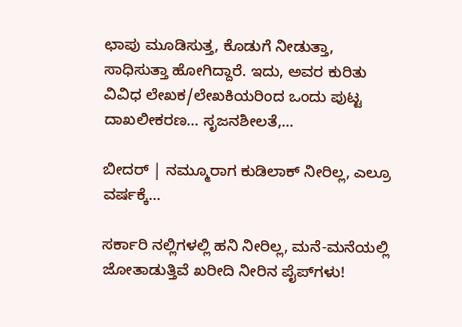ಛಾಪು ಮೂಡಿಸುತ್ತ, ಕೊಡುಗೆ ನೀಡುತ್ತಾ, ಸಾಧಿಸುತ್ತಾ ಹೋಗಿದ್ದಾರೆ. ಇದು, ಅವರ ಕುರಿತು ವಿವಿಧ ಲೇಖಕ/ಲೇಖಕಿಯರಿಂದ ಒಂದು ಪುಟ್ಟ ದಾಖಲೀಕರಣ… ಸೃಜನಶೀಲತೆ,...

ಬೀದರ್ | ನಮ್ಮೂರಾಗ ಕುಡಿಲಾಕ್ ನೀರಿಲ್ಲ, ಎಲ್ರೂ ವರ್ಷಕ್ಕೆ...

ಸರ್ಕಾರಿ ನಲ್ಲಿಗಳಲ್ಲಿ ಹನಿ ನೀರಿಲ್ಲ, ಮನೆ-ಮನೆಯಲ್ಲಿ ಜೋತಾಡುತ್ತಿವೆ ಖರೀದಿ ನೀರಿನ ಪೈಪ್‌ಗಳು!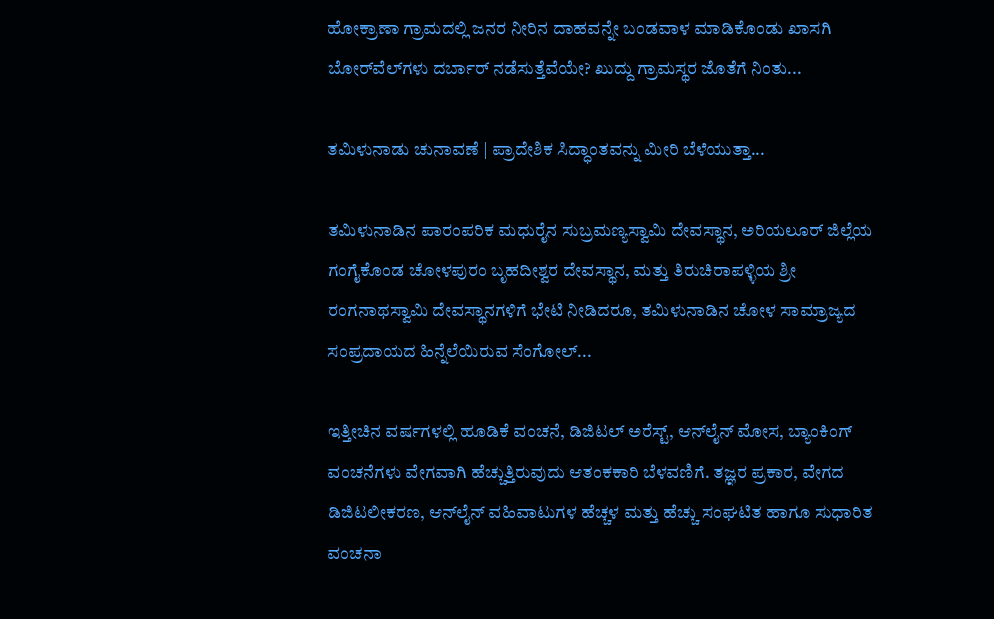ಹೋಕ್ರಾಣಾ ಗ್ರಾಮದಲ್ಲಿ ಜನರ ನೀರಿನ ದಾಹವನ್ನೇ ಬಂಡವಾಳ ಮಾಡಿಕೊಂಡು ಖಾಸಗಿ ಬೋರ್‌ವೆಲ್‌ಗಳು ದರ್ಬಾರ್‌ ನಡೆಸುತ್ತೆವೆಯೇ? ಖುದ್ದು ಗ್ರಾಮಸ್ಥರ ಜೊತೆಗೆ ನಿಂತು...

ತಮಿಳುನಾಡು ಚುನಾವಣೆ | ಪ್ರಾದೇಶಿಕ ಸಿದ್ಧಾಂತವನ್ನು ಮೀರಿ ಬೆಳೆಯುತ್ತಾ...

ತಮಿಳುನಾಡಿನ ಪಾರಂಪರಿಕ ಮಧುರೈನ ಸುಬ್ರಮಣ್ಯಸ್ವಾಮಿ ದೇವಸ್ಥಾನ, ಅರಿಯಲೂರ್ ಜಿಲ್ಲೆಯ ಗಂಗೈಕೊಂಡ ಚೋಳಪುರಂ ಬೃಹದೀಶ್ವರ ದೇವಸ್ಥಾನ, ಮತ್ತು ತಿರುಚಿರಾಪಳ್ಳಿಯ ಶ್ರೀ ರಂಗನಾಥಸ್ವಾಮಿ ದೇವಸ್ಥಾನಗಳಿಗೆ ಭೇಟಿ ನೀಡಿದರೂ, ತಮಿಳುನಾಡಿನ ಚೋಳ ಸಾಮ್ರಾಜ್ಯದ ಸಂಪ್ರದಾಯದ ಹಿನ್ನೆಲೆಯಿರುವ ಸೆಂಗೋಲ್...

ಇತ್ತೀಚಿನ ವರ್ಷಗಳಲ್ಲಿ ಹೂಡಿಕೆ ವಂಚನೆ, ಡಿಜಿಟಲ್ ಅರೆಸ್ಟ್, ಆನ್‌ಲೈನ್ ಮೋಸ, ಬ್ಯಾಂಕಿಂಗ್ ವಂಚನೆಗಳು ವೇಗವಾಗಿ ಹೆಚ್ಚುತ್ತಿರುವುದು ಆತಂಕಕಾರಿ ಬೆಳವಣಿಗೆ. ತಜ್ಞರ ಪ್ರಕಾರ, ವೇಗದ ಡಿಜಿಟಲೀಕರಣ, ಆನ್‌ಲೈನ್ ವಹಿವಾಟುಗಳ ಹೆಚ್ಚಳ ಮತ್ತು ಹೆಚ್ಚು ಸಂಘಟಿತ ಹಾಗೂ ಸುಧಾರಿತ ವಂಚನಾ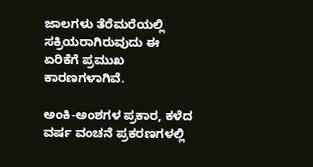ಜಾಲಗಳು ತೆರೆಮರೆಯಲ್ಲಿ ಸಕ್ರಿಯರಾಗಿರುವುದು ಈ ಏರಿಕೆಗೆ ಪ್ರಮುಖ ಕಾರಣಗಳಾಗಿವೆ.

ಅಂಕಿ-ಅಂಶಗಳ ಪ್ರಕಾರ, ಕಳೆದ ವರ್ಷ ವಂಚನೆ ಪ್ರಕರಣಗಳಲ್ಲಿ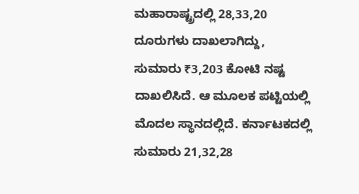ಮಹಾರಾಷ್ಟ್ರದಲ್ಲಿ 28,33,20 ದೂರುಗಳು ದಾಖಲಾಗಿದ್ದು, ಸುಮಾರು ₹3,203 ಕೋಟಿ ನಷ್ಟ ದಾಖಲಿಸಿದೆ. ಆ ಮೂಲಕ ಪಟ್ಟಿಯಲ್ಲಿ ಮೊದಲ ಸ್ಥಾನದಲ್ಲಿದೆ. ಕರ್ನಾಟಕದಲ್ಲಿ ಸುಮಾರು 21,32,28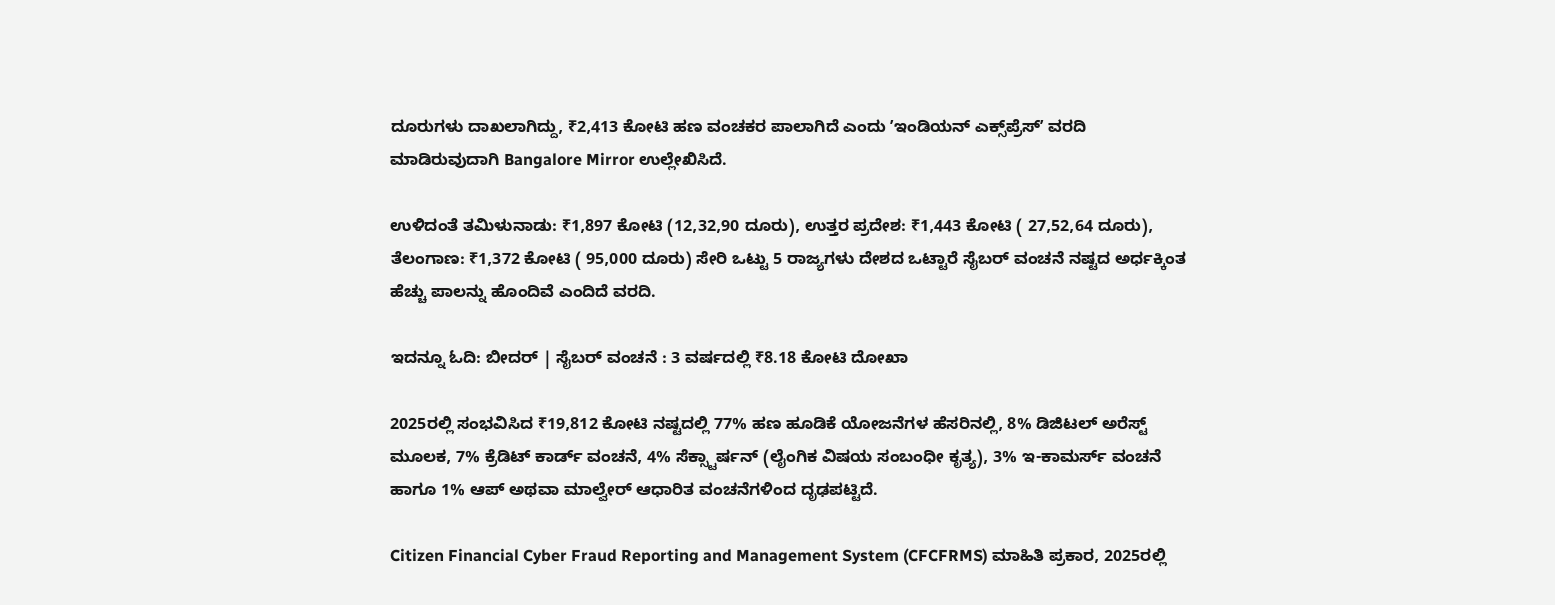ದೂರುಗಳು ದಾಖಲಾಗಿದ್ದು, ₹2,413 ಕೋಟಿ ಹಣ ವಂಚಕರ ಪಾಲಾಗಿದೆ ಎಂದು ʼಇಂಡಿಯನ್ ಎಕ್ಸ್‌ಪ್ರೆಸ್ʼ ವರದಿ ಮಾಡಿರುವುದಾಗಿ Bangalore Mirror ಉಲ್ಲೇಖಿಸಿದೆ.

ಉಳಿದಂತೆ ತಮಿಳುನಾಡು: ₹1,897 ಕೋಟಿ (12,32,90 ದೂರು), ಉತ್ತರ ಪ್ರದೇಶ: ₹1,443 ಕೋಟಿ ( 27,52,64 ದೂರು), ತೆಲಂಗಾಣ: ₹1,372 ಕೋಟಿ ( 95,000 ದೂರು) ಸೇರಿ ಒಟ್ಟು 5 ರಾಜ್ಯಗಳು ದೇಶದ ಒಟ್ಟಾರೆ ಸೈಬರ್‌ ವಂಚನೆ ನಷ್ಟದ ಅರ್ಧಕ್ಕಿಂತ ಹೆಚ್ಚು ಪಾಲನ್ನು ಹೊಂದಿವೆ ಎಂದಿದೆ ವರದಿ.

ಇದನ್ನೂ ಓದಿ: ಬೀದರ್‌ | ಸೈಬರ್ ವಂಚನೆ : 3 ವರ್ಷದಲ್ಲಿ ₹8.18 ಕೋಟಿ ದೋಖಾ

2025ರಲ್ಲಿ ಸಂಭವಿಸಿದ ₹19,812 ಕೋಟಿ ನಷ್ಟದಲ್ಲಿ 77% ಹಣ ಹೂಡಿಕೆ ಯೋಜನೆಗಳ ಹೆಸರಿನಲ್ಲಿ, 8% ಡಿಜಿಟಲ್ ಅರೆಸ್ಟ್ ಮೂಲಕ, 7% ಕ್ರೆಡಿಟ್ ಕಾರ್ಡ್ ವಂಚನೆ, 4% ಸೆಕ್ಸ್ಟಾರ್ಷನ್ (ಲೈಂಗಿಕ ವಿಷಯ ಸಂಬಂಧೀ ಕೃತ್ಯ), 3% ಇ-ಕಾಮರ್ಸ್ ವಂಚನೆ ಹಾಗೂ 1% ಆಪ್ ಅಥವಾ ಮಾಲ್ವೇರ್ ಆಧಾರಿತ ವಂಚನೆಗಳಿಂದ ದೃಢಪಟ್ಟಿದೆ.

Citizen Financial Cyber Fraud Reporting and Management System (CFCFRMS) ಮಾಹಿತಿ ಪ್ರಕಾರ, 2025ರಲ್ಲಿ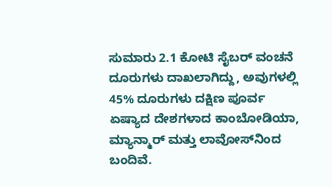ಸುಮಾರು 2.1 ಕೋಟಿ ಸೈಬರ್ ವಂಚನೆ ದೂರುಗಳು ದಾಖಲಾಗಿದ್ದು, ಅವುಗಳಲ್ಲಿ 45% ದೂರುಗಳು ದಕ್ಷಿಣ ಪೂರ್ವ ಏಷ್ಯಾದ ದೇಶಗಳಾದ ಕಾಂಬೋಡಿಯಾ, ಮ್ಯಾನ್ಮಾರ್ ಮತ್ತು ಲಾವೋಸ್‌ನಿಂದ ಬಂದಿವೆ.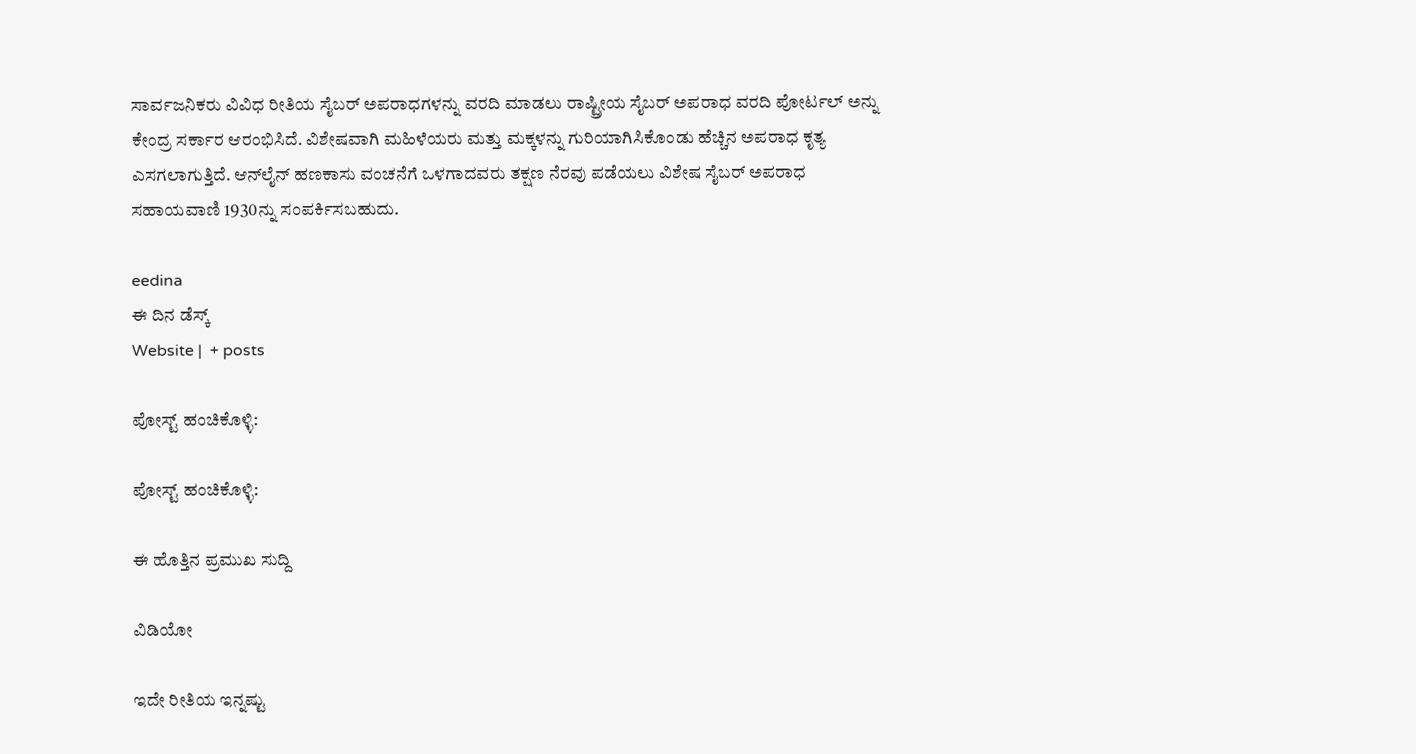ಸಾರ್ವಜನಿಕರು ವಿವಿಧ ರೀತಿಯ ಸೈಬರ್ ಅಪರಾಧಗಳನ್ನು ವರದಿ ಮಾಡಲು ರಾಷ್ಟ್ರೀಯ ಸೈಬರ್ ಅಪರಾಧ ವರದಿ ಪೋರ್ಟಲ್ ಅನ್ನು ಕೇಂದ್ರ ಸರ್ಕಾರ ಆರಂಭಿಸಿದೆ. ವಿಶೇಷವಾಗಿ ಮಹಿಳೆಯರು ಮತ್ತು ಮಕ್ಕಳನ್ನು ಗುರಿಯಾಗಿಸಿಕೊಂಡು ಹೆಚ್ಚಿನ ಅಪರಾಧ ಕೃತ್ಯ ಎಸಗಲಾಗುತ್ತಿದೆ. ಆನ್‌ಲೈನ್ ಹಣಕಾಸು ವಂಚನೆಗೆ ಒಳಗಾದವರು ತಕ್ಷಣ ನೆರವು ಪಡೆಯಲು ವಿಶೇಷ ಸೈಬರ್ ಅಪರಾಧ ಸಹಾಯವಾಣಿ 1930ನ್ನು ಸಂಪರ್ಕಿಸಬಹುದು.

eedina
ಈ ದಿನ ಡೆಸ್ಕ್‌
Website |  + posts

ಪೋಸ್ಟ್ ಹಂಚಿಕೊಳ್ಳಿ:

ಪೋಸ್ಟ್ ಹಂಚಿಕೊಳ್ಳಿ:

ಈ ಹೊತ್ತಿನ ಪ್ರಮುಖ ಸುದ್ದಿ

ವಿಡಿಯೋ

ಇದೇ ರೀತಿಯ ಇನ್ನಷ್ಟು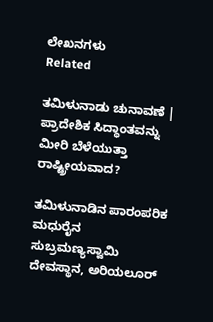ಲೇಖನಗಳು
Related

ತಮಿಳುನಾಡು ಚುನಾವಣೆ | ಪ್ರಾದೇಶಿಕ ಸಿದ್ಧಾಂತವನ್ನು ಮೀರಿ ಬೆಳೆಯುತ್ತಾ ರಾಷ್ಟ್ರೀಯವಾದ?

ತಮಿಳುನಾಡಿನ ಪಾರಂಪರಿಕ ಮಧುರೈನ ಸುಬ್ರಮಣ್ಯಸ್ವಾಮಿ ದೇವಸ್ಥಾನ, ಅರಿಯಲೂರ್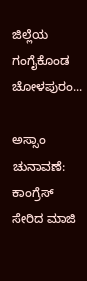ಜಿಲ್ಲೆಯ ಗಂಗೈಕೊಂಡ ಚೋಳಪುರಂ...

ಅಸ್ಸಾಂ ಚುನಾವಣೆ: ಕಾಂಗ್ರೆಸ್ ಸೇರಿದ ಮಾಜಿ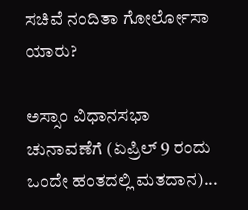ಸಚಿವೆ ನಂದಿತಾ ಗೋರ್ಲೋಸಾ ಯಾರು?

ಅಸ್ಸಾಂ ವಿಧಾನಸಭಾ ಚುನಾವಣೆಗೆ (ಏಪ್ರಿಲ್ 9 ರಂದು ಒಂದೇ ಹಂತದಲ್ಲಿ ಮತದಾನ)...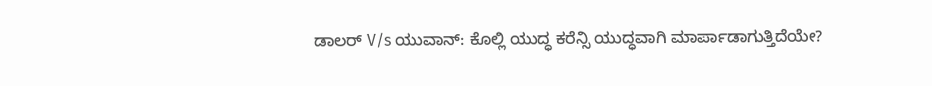ಡಾಲರ್ V/s ಯುವಾನ್: ಕೊಲ್ಲಿ ಯುದ್ಧ ಕರೆನ್ಸಿ ಯುದ್ಧವಾಗಿ ಮಾರ್ಪಾಡಾಗುತ್ತಿದೆಯೇ?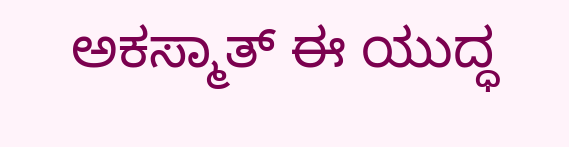ಅಕಸ್ಮಾತ್ ಈ ಯುದ್ಧ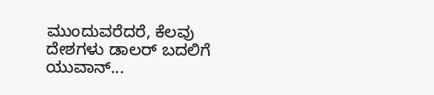ಮುಂದುವರೆದರೆ, ಕೆಲವು ದೇಶಗಳು ಡಾಲರ್ ಬದಲಿಗೆ ಯುವಾನ್...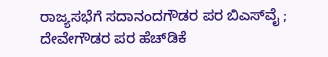ರಾಜ್ಯಸಭೆಗೆ ಸದಾನಂದಗೌಡರ ಪರ ಬಿಎಸ್‌ವೈ ; ದೇವೇಗೌಡರ ಪರ ಹೆಚ್‌ಡಿಕೆ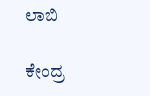ಲಾಬಿ

ಕೇಂದ್ರ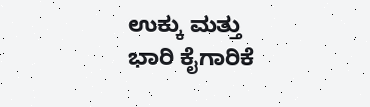ಉಕ್ಕು ಮತ್ತು ಭಾರಿ ಕೈಗಾರಿಕೆ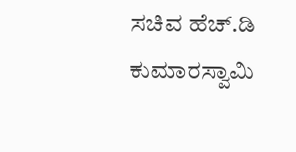ಸಚಿವ ಹೆಚ್‌.ಡಿ ಕುಮಾರಸ್ವಾಮಿ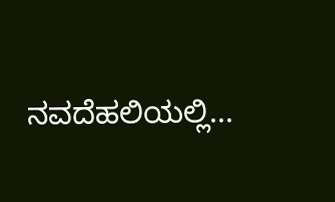ನವದೆಹಲಿಯಲ್ಲಿ...